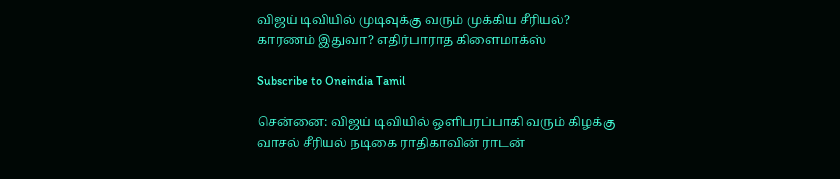விஜய் டிவியில் முடிவுக்கு வரும் முக்கிய சீரியல்? காரணம் இதுவா? எதிர்பாராத கிளைமாக்ஸ்

Subscribe to Oneindia Tamil

சென்னை: விஜய் டிவியில் ஒளிபரப்பாகி வரும் கிழக்கு வாசல் சீரியல் நடிகை ராதிகாவின் ராடன்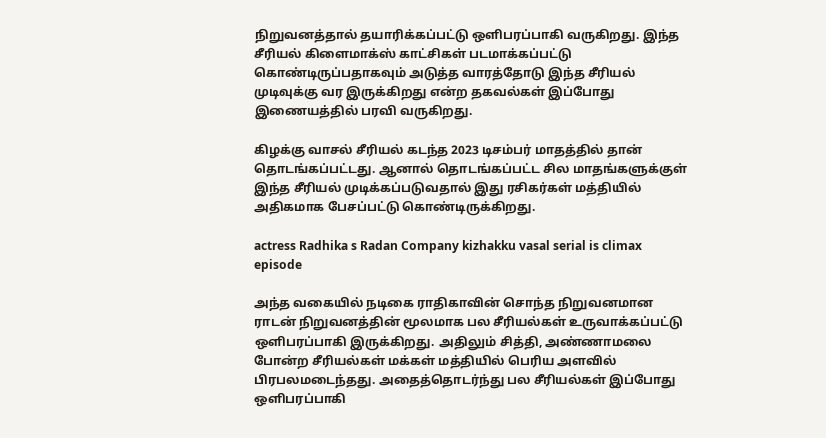நிறுவனத்தால் தயாரிக்கப்பட்டு ஒளிபரப்பாகி வருகிறது. இந்த சீரியல் கிளைமாக்ஸ் காட்சிகள் படமாக்கப்பட்டு கொண்டிருப்பதாகவும் அடுத்த வாரத்தோடு இந்த சீரியல் முடிவுக்கு வர இருக்கிறது என்ற தகவல்கள் இப்போது இணையத்தில் பரவி வருகிறது.

கிழக்கு வாசல் சீரியல் கடந்த 2023 டிசம்பர் மாதத்தில் தான் தொடங்கப்பட்டது. ஆனால் தொடங்கப்பட்ட சில மாதங்களுக்குள் இந்த சீரியல் முடிக்கப்படுவதால் இது ரசிகர்கள் மத்தியில் அதிகமாக பேசப்பட்டு கொண்டிருக்கிறது.

actress Radhika s Radan Company kizhakku vasal serial is climax episode

அந்த வகையில் நடிகை ராதிகாவின் சொந்த நிறுவனமான ராடன் நிறுவனத்தின் மூலமாக பல சீரியல்கள் உருவாக்கப்பட்டு ஒளிபரப்பாகி இருக்கிறது. அதிலும் சித்தி, அண்ணாமலை போன்ற சீரியல்கள் மக்கள் மத்தியில் பெரிய அளவில் பிரபலமடைந்தது. அதைத்தொடர்ந்து பல சீரியல்கள் இப்போது ஒளிபரப்பாகி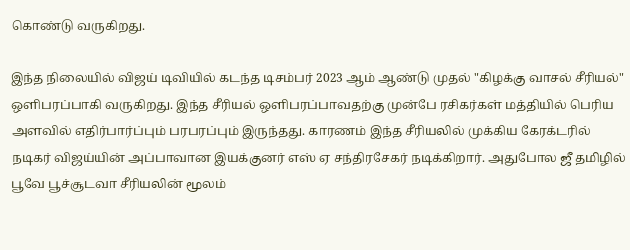கொண்டு வருகிறது.

இந்த நிலையில் விஜய் டிவியில் கடந்த டிசம்பர் 2023 ஆம் ஆண்டு முதல் "கிழக்கு வாசல் சீரியல்" ஒளிபரப்பாகி வருகிறது. இந்த சீரியல் ஒளிபரப்பாவதற்கு முன்பே ரசிகர்கள் மத்தியில் பெரிய அளவில் எதிர்பார்ப்பும் பரபரப்பும் இருந்தது. காரணம் இந்த சீரியலில் முக்கிய கேரக்டரில் நடிகர் விஜய்யின் அப்பாவான இயக்குனர் எஸ் ஏ சந்திரசேகர் நடிக்கிறார். அதுபோல ஜீ தமிழில் பூவே பூச்சூடவா சீரியலின் மூலம்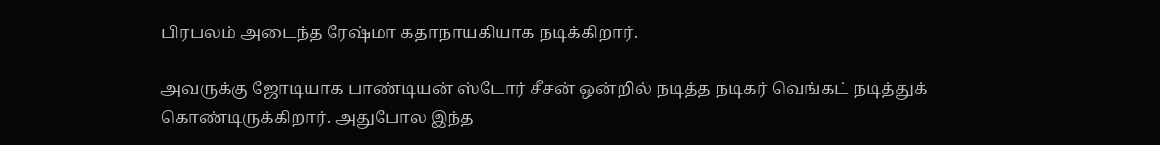பிரபலம் அடைந்த ரேஷ்மா கதாநாயகியாக நடிக்கிறார்.

அவருக்கு ஜோடியாக பாண்டியன் ஸ்டோர் சீசன் ஒன்றில் நடித்த நடிகர் வெங்கட் நடித்துக் கொண்டிருக்கிறார். அதுபோல இந்த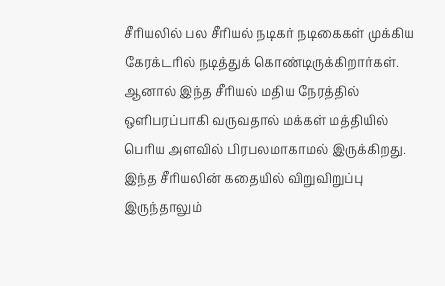சீரியலில் பல சீரியல் நடிகர் நடிகைகள் முக்கிய கேரக்டரில் நடித்துக் கொண்டிருக்கிறார்கள். ஆனால் இந்த சீரியல் மதிய நேரத்தில் ஒளிபரப்பாகி வருவதால் மக்கள் மத்தியில் பெரிய அளவில் பிரபலமாகாமல் இருக்கிறது. இந்த சீரியலின் கதையில் விறுவிறுப்பு இருந்தாலும்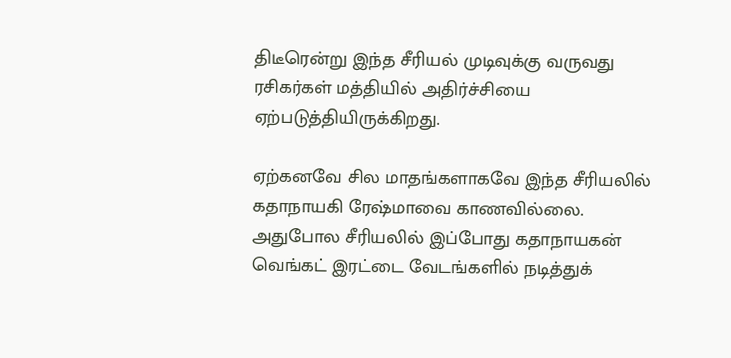திடீரென்று இந்த சீரியல் முடிவுக்கு வருவது ரசிகர்கள் மத்தியில் அதிர்ச்சியை ஏற்படுத்தியிருக்கிறது.

ஏற்கனவே சில மாதங்களாகவே இந்த சீரியலில் கதாநாயகி ரேஷ்மாவை காணவில்லை. அதுபோல சீரியலில் இப்போது கதாநாயகன் வெங்கட் இரட்டை வேடங்களில் நடித்துக்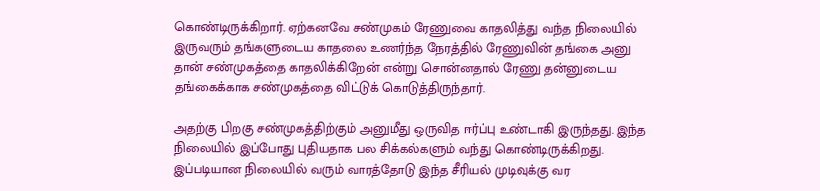கொண்டிருக்கிறார். ஏற்கனவே சண்முகம் ரேணுவை காதலித்து வந்த நிலையில் இருவரும் தங்களுடைய காதலை உணர்ந்த நேரத்தில் ரேணுவின் தங்கை அனு தான் சண்முகத்தை காதலிக்கிறேன் என்று சொன்னதால் ரேணு தன்னுடைய தங்கைக்காக சண்முகத்தை விட்டுக் கொடுத்திருந்தார்.

அதற்கு பிறகு சண்முகத்திற்கும் அனுமீது ஒருவித ஈர்ப்பு உண்டாகி இருந்தது. இந்த நிலையில் இப்போது புதியதாக பல சிக்கல்களும் வந்து கொண்டிருக்கிறது. இப்படியான நிலையில் வரும் வாரத்தோடு இந்த சீரியல் முடிவுக்கு வர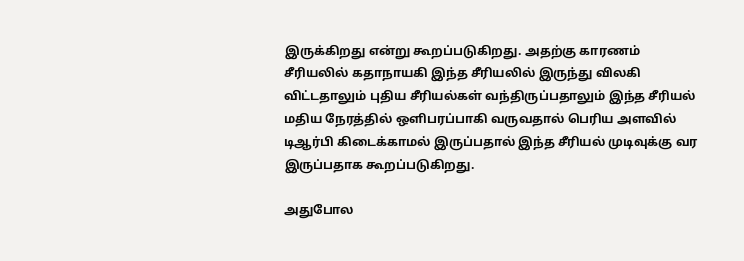இருக்கிறது என்று கூறப்படுகிறது. அதற்கு காரணம் சீரியலில் கதாநாயகி இந்த சீரியலில் இருந்து விலகி விட்டதாலும் புதிய சீரியல்கள் வந்திருப்பதாலும் இந்த சீரியல் மதிய நேரத்தில் ஒளிபரப்பாகி வருவதால் பெரிய அளவில் டிஆர்பி கிடைக்காமல் இருப்பதால் இந்த சீரியல் முடிவுக்கு வர இருப்பதாக கூறப்படுகிறது.

அதுபோல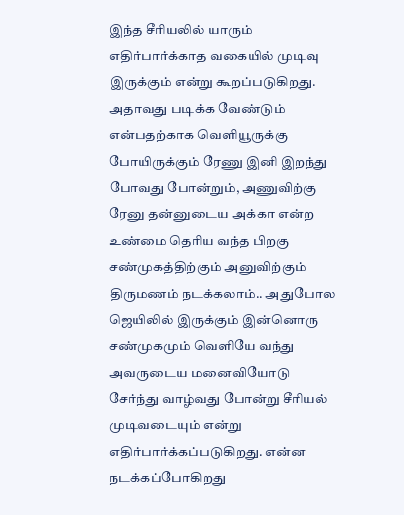இந்த சீரியலில் யாரும் எதிர்பார்க்காத வகையில் முடிவு இருக்கும் என்று கூறப்படுகிறது. அதாவது படிக்க வேண்டும் என்பதற்காக வெளியூருக்கு போயிருக்கும் ரேணு இனி இறந்து போவது போன்றும், அணுவிற்கு ரேனு தன்னுடைய அக்கா என்ற உண்மை தெரிய வந்த பிறகு சண்முகத்திற்கும் அனுவிற்கும் திருமணம் நடக்கலாம்.. அதுபோல ஜெயிலில் இருக்கும் இன்னொரு சண்முகமும் வெளியே வந்து அவருடைய மனைவியோடு சேர்ந்து வாழ்வது போன்று சீரியல் முடிவடையும் என்று எதிர்பார்க்கப்படுகிறது. என்ன நடக்கப்போகிறது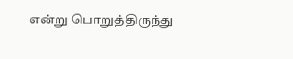என்று பொறுத்திருந்து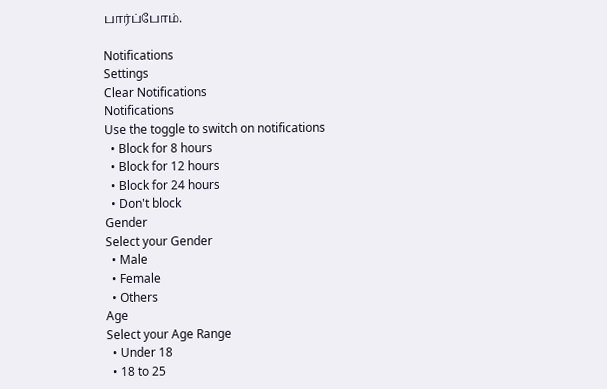பார்ப்போம்.

Notifications
Settings
Clear Notifications
Notifications
Use the toggle to switch on notifications
  • Block for 8 hours
  • Block for 12 hours
  • Block for 24 hours
  • Don't block
Gender
Select your Gender
  • Male
  • Female
  • Others
Age
Select your Age Range
  • Under 18
  • 18 to 25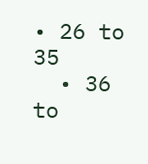• 26 to 35
  • 36 to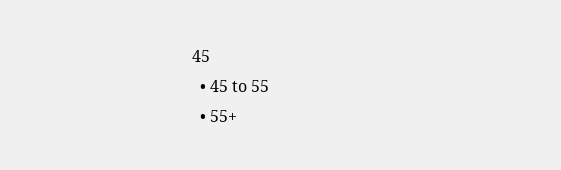45
  • 45 to 55
  • 55+